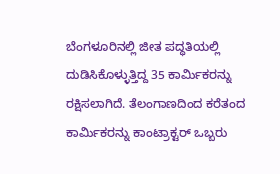ಬೆಂಗಳೂರಿನಲ್ಲಿ ಜೀತ ಪದ್ಧತಿಯಲ್ಲಿ ದುಡಿಸಿಕೊಳ್ಳುತ್ತಿದ್ದ 35 ಕಾರ್ಮಿಕರನ್ನು ರಕ್ಷಿಸಲಾಗಿದೆ. ತೆಲಂಗಾಣದಿಂದ ಕರೆತಂದ ಕಾರ್ಮಿಕರನ್ನು ಕಾಂಟ್ರಾಕ್ಟರ್ ಒಬ್ಬರು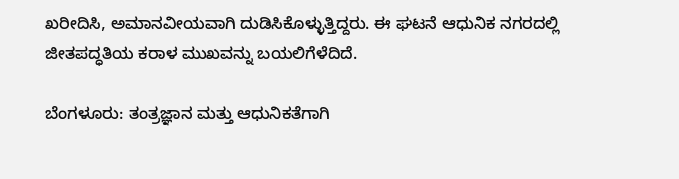ಖರೀದಿಸಿ, ಅಮಾನವೀಯವಾಗಿ ದುಡಿಸಿಕೊಳ್ಳುತ್ತಿದ್ದರು. ಈ ಘಟನೆ ಆಧುನಿಕ ನಗರದಲ್ಲಿ ಜೀತಪದ್ಧತಿಯ ಕರಾಳ ಮುಖವನ್ನು ಬಯಲಿಗೆಳೆದಿದೆ.

ಬೆಂಗಳೂರು: ತಂತ್ರಜ್ಞಾನ ಮತ್ತು ಆಧುನಿಕತೆಗಾಗಿ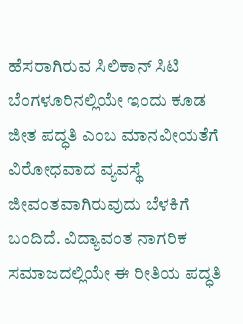ಹೆಸರಾಗಿರುವ ಸಿಲಿಕಾನ್ ಸಿಟಿ ಬೆಂಗಳೂರಿನಲ್ಲಿಯೇ ಇಂದು ಕೂಡ ಜೀತ ಪದ್ಧತಿ ಎಂಬ ಮಾನವೀಯತೆಗೆ ವಿರೋಧವಾದ ವ್ಯವಸ್ಥೆ ಜೀವಂತವಾಗಿರುವುದು ಬೆಳಕಿಗೆ ಬಂದಿದೆ. ವಿದ್ಯಾವಂತ ನಾಗರಿಕ ಸಮಾಜದಲ್ಲಿಯೇ ಈ ರೀತಿಯ ಪದ್ಧತಿ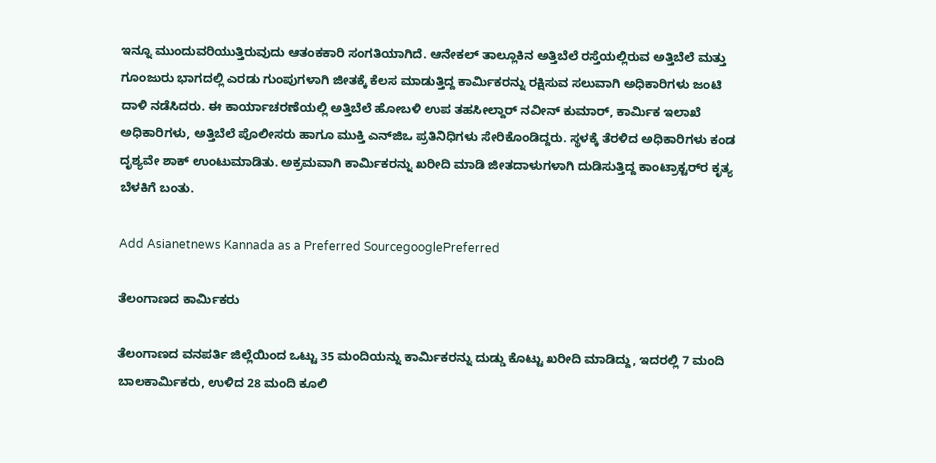ಇನ್ನೂ ಮುಂದುವರಿಯುತ್ತಿರುವುದು ಆತಂಕಕಾರಿ ಸಂಗತಿಯಾಗಿದೆ. ಆನೇಕಲ್ ತಾಲ್ಲೂಕಿನ ಅತ್ತಿಬೆಲೆ ರಸ್ತೆಯಲ್ಲಿರುವ ಅತ್ತಿಬೆಲೆ ಮತ್ತು ಗೂಂಜುರು ಭಾಗದಲ್ಲಿ ಎರಡು ಗುಂಪುಗಳಾಗಿ ಜೀತಕ್ಕೆ ಕೆಲಸ ಮಾಡುತ್ತಿದ್ದ ಕಾರ್ಮಿಕರನ್ನು ರಕ್ಷಿಸುವ ಸಲುವಾಗಿ ಅಧಿಕಾರಿಗಳು ಜಂಟಿ ದಾಳಿ ನಡೆಸಿದರು. ಈ ಕಾರ್ಯಾಚರಣೆಯಲ್ಲಿ ಅತ್ತಿಬೆಲೆ ಹೋಬಳಿ ಉಪ ತಹಸೀಲ್ದಾರ್ ನವೀನ್ ಕುಮಾರ್, ಕಾರ್ಮಿಕ ಇಲಾಖೆ ಅಧಿಕಾರಿಗಳು, ಅತ್ತಿಬೆಲೆ ಪೊಲೀಸರು ಹಾಗೂ ಮುಕ್ತಿ ಎನ್‌ಜಿಒ ಪ್ರತಿನಿಧಿಗಳು ಸೇರಿಕೊಂಡಿದ್ದರು. ಸ್ಥಳಕ್ಕೆ ತೆರಳಿದ ಅಧಿಕಾರಿಗಳು ಕಂಡ ದೃಶ್ಯವೇ ಶಾಕ್ ಉಂಟುಮಾಡಿತು. ಅಕ್ರಮವಾಗಿ ಕಾರ್ಮಿಕರನ್ನು ಖರೀದಿ ಮಾಡಿ ಜೀತದಾಳುಗಳಾಗಿ ದುಡಿಸುತ್ತಿದ್ದ ಕಾಂಟ್ರಾಕ್ಟರ್‌ರ ಕೃತ್ಯ ಬೆಳಕಿಗೆ ಬಂತು.

Add Asianetnews Kannada as a Preferred SourcegooglePreferred

ತೆಲಂಗಾಣದ ಕಾರ್ಮಿಕರು

ತೆಲಂಗಾಣದ ವನಪರ್ತಿ ಜಿಲ್ಲೆಯಿಂದ ಒಟ್ಟು 35 ಮಂದಿಯನ್ನು ಕಾರ್ಮಿಕರನ್ನು ದುಡ್ಡು ಕೊಟ್ಟು ಖರೀದಿ ಮಾಡಿದ್ದು, ಇದರಲ್ಲಿ 7 ಮಂದಿ ಬಾಲಕಾರ್ಮಿಕರು, ಉಳಿದ 28 ಮಂದಿ ಕೂಲಿ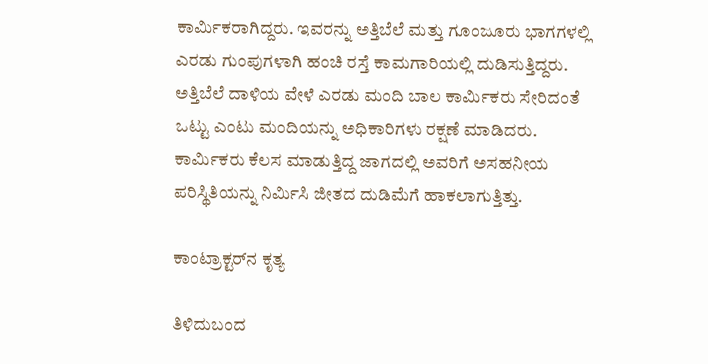ಕಾರ್ಮಿಕರಾಗಿದ್ದರು. ಇವರನ್ನು ಅತ್ತಿಬೆಲೆ ಮತ್ತು ಗೂಂಜೂರು ಭಾಗಗಳಲ್ಲಿ ಎರಡು ಗುಂಪುಗಳಾಗಿ ಹಂಚಿ ರಸ್ತೆ ಕಾಮಗಾರಿಯಲ್ಲಿ ದುಡಿಸುತ್ತಿದ್ದರು. ಅತ್ತಿಬೆಲೆ ದಾಳಿಯ ವೇಳೆ ಎರಡು ಮಂದಿ ಬಾಲ ಕಾರ್ಮಿಕರು ಸೇರಿದಂತೆ ಒಟ್ಟು ಎಂಟು ಮಂದಿಯನ್ನು ಅಧಿಕಾರಿಗಳು ರಕ್ಷಣೆ ಮಾಡಿದರು. ಕಾರ್ಮಿಕರು ಕೆಲಸ ಮಾಡುತ್ತಿದ್ದ ಜಾಗದಲ್ಲಿ ಅವರಿಗೆ ಅಸಹನೀಯ ಪರಿಸ್ಥಿತಿಯನ್ನು ನಿರ್ಮಿಸಿ ಜೀತದ ದುಡಿಮೆಗೆ ಹಾಕಲಾಗುತ್ತಿತ್ತು.

ಕಾಂಟ್ರಾಕ್ಟರ್‌ನ ಕೃತ್ಯ

ತಿಳಿದುಬಂದ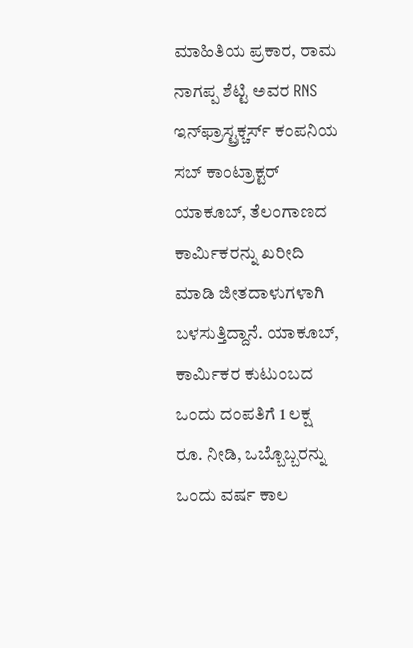ಮಾಹಿತಿಯ ಪ್ರಕಾರ, ರಾಮ ನಾಗಪ್ಪ ಶೆಟ್ಟಿ ಅವರ RNS ಇನ್‌ಫ್ರಾಸ್ಟ್ರಕ್ಚರ್ಸ್ ಕಂಪನಿಯ ಸಬ್ ಕಾಂಟ್ರಾಕ್ಟರ್ ಯಾಕೂಬ್, ತೆಲಂಗಾಣದ ಕಾರ್ಮಿಕರನ್ನು ಖರೀದಿ ಮಾಡಿ ಜೀತದಾಳುಗಳಾಗಿ ಬಳಸುತ್ತಿದ್ದಾನೆ. ಯಾಕೂಬ್, ಕಾರ್ಮಿಕರ ಕುಟುಂಬದ ಒಂದು ದಂಪತಿಗೆ 1 ಲಕ್ಷ ರೂ. ನೀಡಿ, ಒಬ್ಬೊಬ್ಬರನ್ನು ಒಂದು ವರ್ಷ ಕಾಲ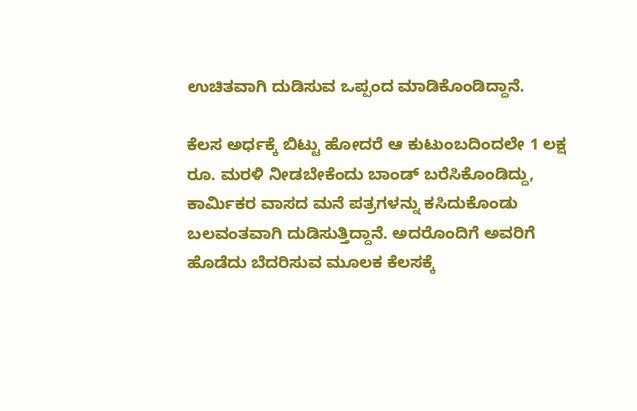ಉಚಿತವಾಗಿ ದುಡಿಸುವ ಒಪ್ಪಂದ ಮಾಡಿಕೊಂಡಿದ್ದಾನೆ.

ಕೆಲಸ ಅರ್ಧಕ್ಕೆ ಬಿಟ್ಟು ಹೋದರೆ ಆ ಕುಟುಂಬದಿಂದಲೇ 1 ಲಕ್ಷ ರೂ. ಮರಳಿ ನೀಡಬೇಕೆಂದು ಬಾಂಡ್ ಬರೆಸಿಕೊಂಡಿದ್ದು, ಕಾರ್ಮಿಕರ ವಾಸದ ಮನೆ ಪತ್ರಗಳನ್ನು ಕಸಿದುಕೊಂಡು ಬಲವಂತವಾಗಿ ದುಡಿಸುತ್ತಿದ್ದಾನೆ. ಅದರೊಂದಿಗೆ ಅವರಿಗೆ ಹೊಡೆದು ಬೆದರಿಸುವ ಮೂಲಕ ಕೆಲಸಕ್ಕೆ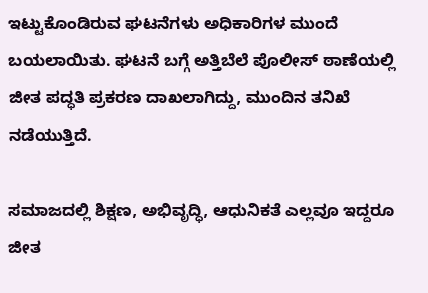ಇಟ್ಟುಕೊಂಡಿರುವ ಘಟನೆಗಳು ಅಧಿಕಾರಿಗಳ ಮುಂದೆ ಬಯಲಾಯಿತು. ಘಟನೆ ಬಗ್ಗೆ ಅತ್ತಿಬೆಲೆ ಪೊಲೀಸ್ ಠಾಣೆಯಲ್ಲಿ ಜೀತ ಪದ್ಧತಿ ಪ್ರಕರಣ ದಾಖಲಾಗಿದ್ದು, ಮುಂದಿನ ತನಿಖೆ ನಡೆಯುತ್ತಿದೆ.

ಸಮಾಜದಲ್ಲಿ ಶಿಕ್ಷಣ, ಅಭಿವೃದ್ಧಿ, ಆಧುನಿಕತೆ ಎಲ್ಲವೂ ಇದ್ದರೂ ಜೀತ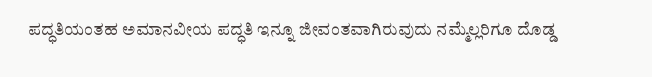ಪದ್ಧತಿಯಂತಹ ಅಮಾನವೀಯ ಪದ್ಧತಿ ಇನ್ನೂ ಜೀವಂತವಾಗಿರುವುದು ನಮ್ಮೆಲ್ಲರಿಗೂ ದೊಡ್ಡ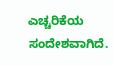ಎಚ್ಚರಿಕೆಯ ಸಂದೇಶವಾಗಿದೆ.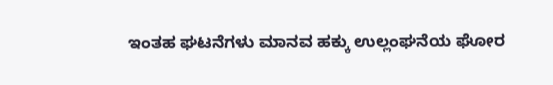ಇಂತಹ ಘಟನೆಗಳು ಮಾನವ ಹಕ್ಕು ಉಲ್ಲಂಘನೆಯ ಘೋರ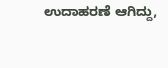ಉದಾಹರಣೆ ಆಗಿದ್ದು,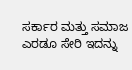ಸರ್ಕಾರ ಮತ್ತು ಸಮಾಜ ಎರಡೂ ಸೇರಿ ಇದನ್ನು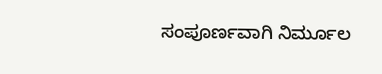ಸಂಪೂರ್ಣವಾಗಿ ನಿರ್ಮೂಲ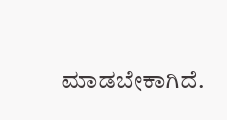ಮಾಡಬೇಕಾಗಿದೆ.